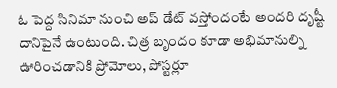ఓ పెద్ద సినిమా నుంచి అప్ డేట్ వస్తోందంటే అందరి దృష్టీ దానిపైనే ఉంటుంది. చిత్ర బృందం కూడా అభిమానుల్ని ఊరించడానికి ప్రోమోలు, పోస్టర్లూ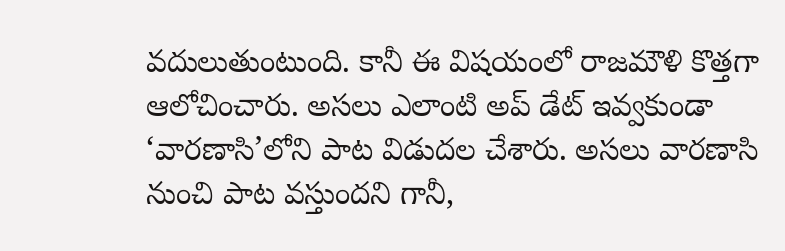వదులుతుంటుంది. కానీ ఈ విషయంలో రాజమౌళి కొత్తగా ఆలోచించారు. అసలు ఎలాంటి అప్ డేట్ ఇవ్వకుండా ‘వారణాసి’లోని పాట విడుదల చేశారు. అసలు వారణాసి నుంచి పాట వస్తుందని గానీ,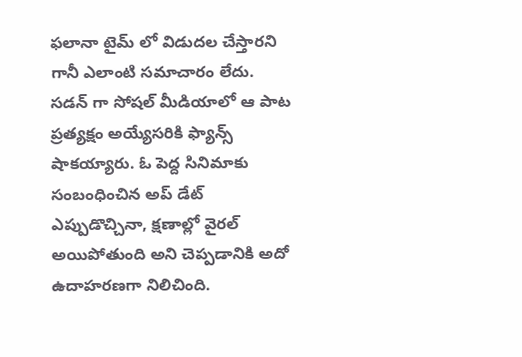ఫలానా టైమ్ లో విడుదల చేస్తారని గానీ ఎలాంటి సమాచారం లేదు. సడన్ గా సోషల్ మీడియాలో ఆ పాట ప్రత్యక్షం అయ్యేసరికి ఫ్యాన్స్ షాకయ్యారు. ఓ పెద్ద సినిమాకు సంబంధించిన అప్ డేట్ ఎప్పుడొచ్చినా, క్షణాల్లో వైరల్ అయిపోతుంది అని చెప్పడానికి అదో ఉదాహరణగా నిలిచింది.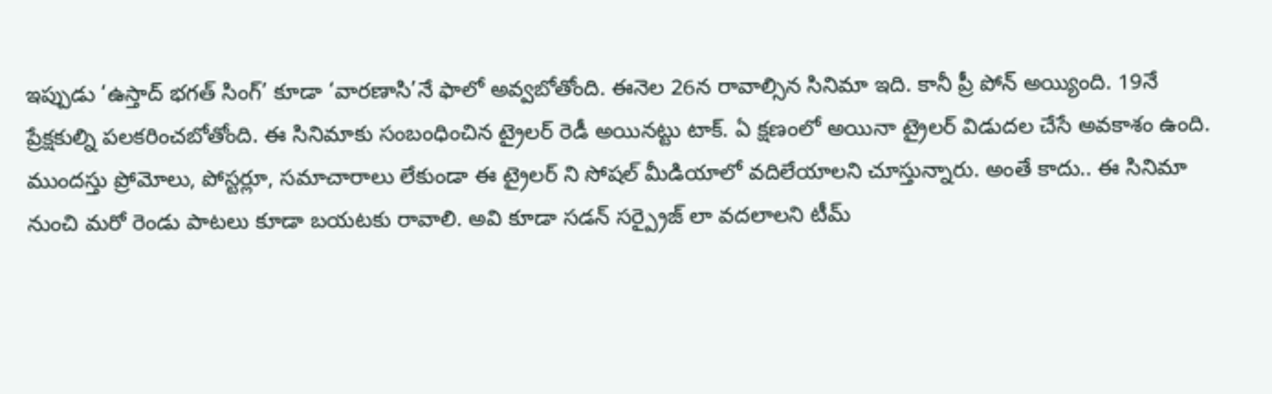ఇప్పుడు ‘ఉస్తాద్ భగత్ సింగ్’ కూడా ‘వారణాసి’నే ఫాలో అవ్వబోతోంది. ఈనెల 26న రావాల్సిన సినిమా ఇది. కానీ ప్రీ పోన్ అయ్యింది. 19నే ప్రేక్షకుల్ని పలకరించబోతోంది. ఈ సినిమాకు సంబంధించిన ట్రైలర్ రెడీ అయినట్టు టాక్. ఏ క్షణంలో అయినా ట్రైలర్ విడుదల చేసే అవకాశం ఉంది. ముందస్తు ప్రోమోలు, పోస్టర్లూ, సమాచారాలు లేకుండా ఈ ట్రైలర్ ని సోషల్ మీడియాలో వదిలేయాలని చూస్తున్నారు. అంతే కాదు.. ఈ సినిమా నుంచి మరో రెండు పాటలు కూడా బయటకు రావాలి. అవి కూడా సడన్ సర్ప్రైజ్ లా వదలాలని టీమ్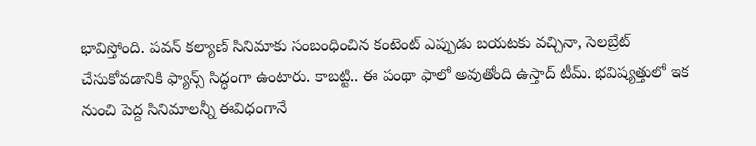భావిస్తోంది. పవన్ కల్యాణ్ సినిమాకు సంబంధించిన కంటెంట్ ఎప్పుడు బయటకు వచ్చినా, సెలబ్రేట్ చేసుకోవడానికి ఫ్యాన్స్ సిద్ధంగా ఉంటారు. కాబట్టి.. ఈ పంథా ఫాలో అవుతోంది ఉస్తాద్ టీమ్. భవిష్యత్తులో ఇక నుంచి పెద్ద సినిమాలన్నీ ఈవిధంగానే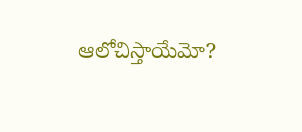ఆలోచిస్తాయేమో?